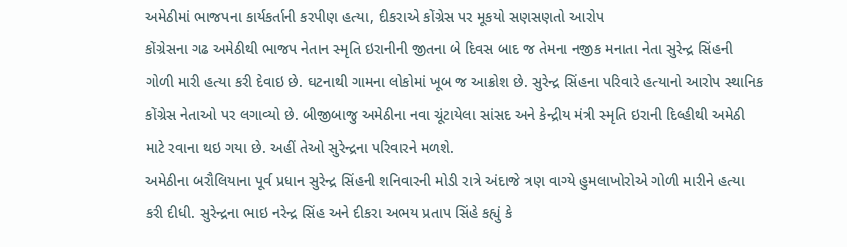અમેઠીમાં ભાજપના કાર્યકર્તાની કરપીણ હત્યા, દીકરાએ કોંગ્રેસ પર મૂકયો સણસણતો આરોપ
કોંગ્રેસના ગઢ અમેઠીથી ભાજપ નેતાન સ્મૃતિ ઇરાનીની જીતના બે દિવસ બાદ જ તેમના નજીક મનાતા નેતા સુરેન્દ્ર સિંહની ગોળી મારી હત્યા કરી દેવાઇ છે. ઘટનાથી ગામના લોકોમાં ખૂબ જ આક્રોશ છે. સુરેન્દ્ર સિંહના પરિવારે હત્યાનો આરોપ સ્થાનિક કોંગ્રેસ નેતાઓ પર લગાવ્યો છે. બીજીબાજુ અમેઠીના નવા ચૂંટાયેલા સાંસદ અને કેન્દ્રીય મંત્રી સ્મૃતિ ઇરાની દિલ્હીથી અમેઠી માટે રવાના થઇ ગયા છે. અહીં તેઓ સુરેન્દ્રના પરિવારને મળશે.
અમેઠીના બરૌલિયાના પૂર્વ પ્રધાન સુરેન્દ્ર સિંહની શનિવારની મોડી રાત્રે અંદાજે ત્રણ વાગ્યે હુમલાખોરોએ ગોળી મારીને હત્યા કરી દીધી. સુરેન્દ્રના ભાઇ નરેન્દ્ર સિંહ અને દીકરા અભય પ્રતાપ સિંહે કહ્યું કે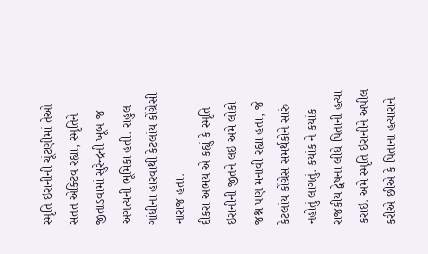સ્મૃતિ ઇરાનીની ચૂંટણીમાં તેઓ સતત એક્ટિવ રહ્યા, સ્મૃતિને જીતાડવામાં સુરેન્દ્રની ખૂબ જ અગત્યની ભૂમિકા હતી. રાહુલ ગાંધીના હારવાથી કેટલાંય કોંગ્રેસી નારાજ હતા.
દીકરા અભય એ કહ્યું કે સ્મૃતિ ઇરાનીની જીતને લઇ અમે લોકો જશ્ન પણ મનાવી રહ્યા હતા, જે કેટલાંય કોંગ્રેસ સમર્થકોને સારું નહોતું લાગતું. કયાંક ને કયાંક રાજકીય દ્વેષના લીધે પિતાની હત્યા કરાઇ. અમે સ્મૃતિ ઇરાનીને અપીલ કરીએ છીએ કે પિતાના હત્યારાને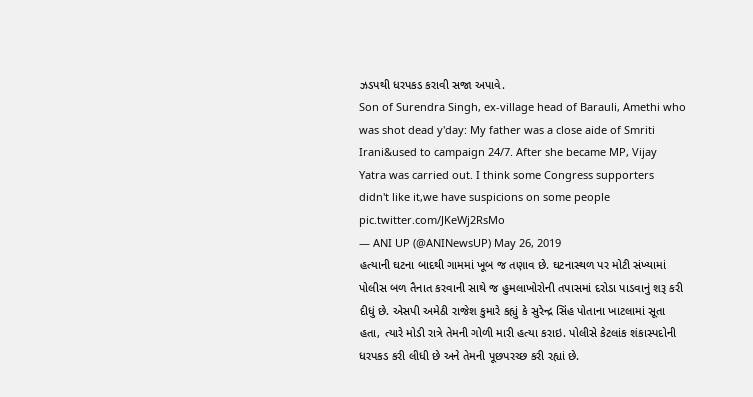ઝડપથી ધરપકડ કરાવી સજા અપાવે.
Son of Surendra Singh, ex-village head of Barauli, Amethi who was shot dead y'day: My father was a close aide of Smriti Irani&used to campaign 24/7. After she became MP, Vijay Yatra was carried out. I think some Congress supporters didn't like it,we have suspicions on some people pic.twitter.com/JKeWj2RsMo
— ANI UP (@ANINewsUP) May 26, 2019
હત્યાની ઘટના બાદથી ગામમાં ખૂબ જ તણાવ છે. ઘટનાસ્થળ પર મોટી સંખ્યામાં પોલીસ બળ તૈનાત કરવાની સાથે જ હુમલાખોરોની તપાસમાં દરોડા પાડવાનું શરૂ કરી દીધું છે. એસપી અમેઠી રાજેશ કુમારે કહ્યું કે સુરેન્દ્ર સિંહ પોતાના ખાટલામાં સૂતા હતા, ત્યારે મોડી રાત્રે તેમની ગોળી મારી હત્યા કરાઇ. પોલીસે કેટલાંક શંકાસ્પદોની ધરપકડ કરી લીધી છે અને તેમની પૂછપરચ્છ કરી રહ્યાં છે.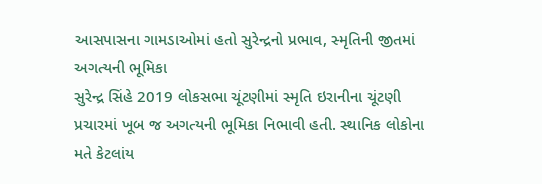આસપાસના ગામડાઓમાં હતો સુરેન્દ્રનો પ્રભાવ, સ્મૃતિની જીતમાં અગત્યની ભૂમિકા
સુરેન્દ્ર સિંહે 2019 લોકસભા ચૂંટણીમાં સ્મૃતિ ઇરાનીના ચૂંટણી પ્રચારમાં ખૂબ જ અગત્યની ભૂમિકા નિભાવી હતી. સ્થાનિક લોકોના મતે કેટલાંય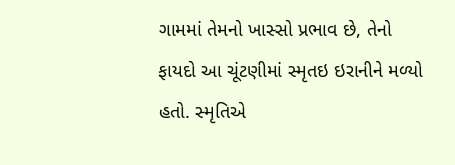ગામમાં તેમનો ખાસ્સો પ્રભાવ છે, તેનો ફાયદો આ ચૂંટણીમાં સ્મૃતઇ ઇરાનીને મળ્યો હતો. સ્મૃતિએ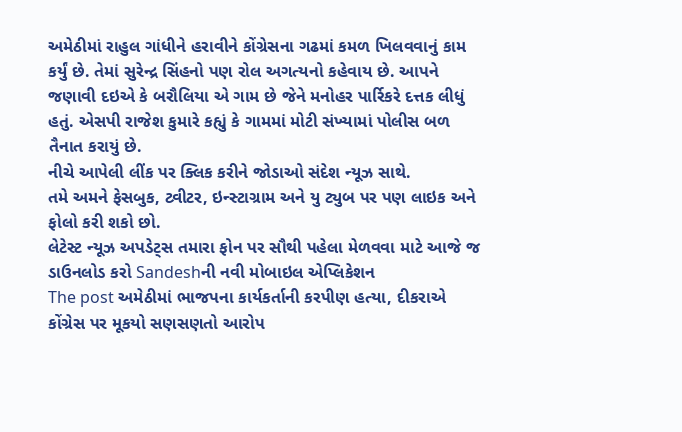અમેઠીમાં રાહુલ ગાંધીને હરાવીને કોંગ્રેસના ગઢમાં કમળ ખિલવવાનું કામ કર્યું છે. તેમાં સુરેન્દ્ર સિંહનો પણ રોલ અગત્યનો કહેવાય છે. આપને જણાવી દઇએ કે બરૌલિયા એ ગામ છે જેને મનોહર પાર્રિકરે દત્તક લીધું હતું. એસપી રાજેશ કુમારે કહ્યું કે ગામમાં મોટી સંખ્યામાં પોલીસ બળ તૈનાત કરાયું છે.
નીચે આપેલી લીંક પર ક્લિક કરીને જોડાઓ સંદેશ ન્યૂઝ સાથે.
તમે અમને ફેસબુક, ટ્વીટર, ઇન્સ્ટાગ્રામ અને યુ ટ્યુબ પર પણ લાઇક અને ફોલો કરી શકો છો.
લેટેસ્ટ ન્યૂઝ અપડેટ્સ તમારા ફોન પર સૌથી પહેલા મેળવવા માટે આજે જ ડાઉનલોડ કરો Sandeshની નવી મોબાઇલ એપ્લિકેશન
The post અમેઠીમાં ભાજપના કાર્યકર્તાની કરપીણ હત્યા, દીકરાએ કોંગ્રેસ પર મૂકયો સણસણતો આરોપ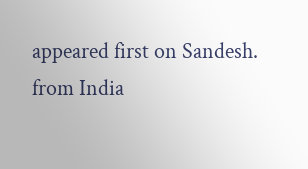appeared first on Sandesh.
from India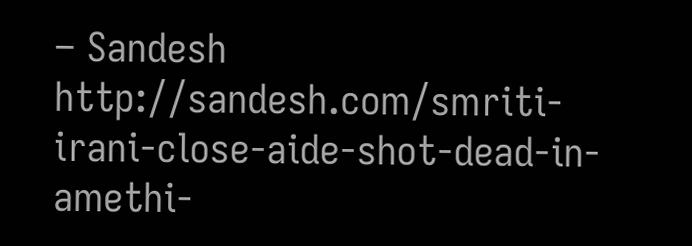– Sandesh http://sandesh.com/smriti-irani-close-aide-shot-dead-in-amethi-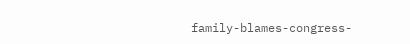family-blames-congress-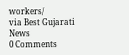workers/
via Best Gujarati News
0 Comments